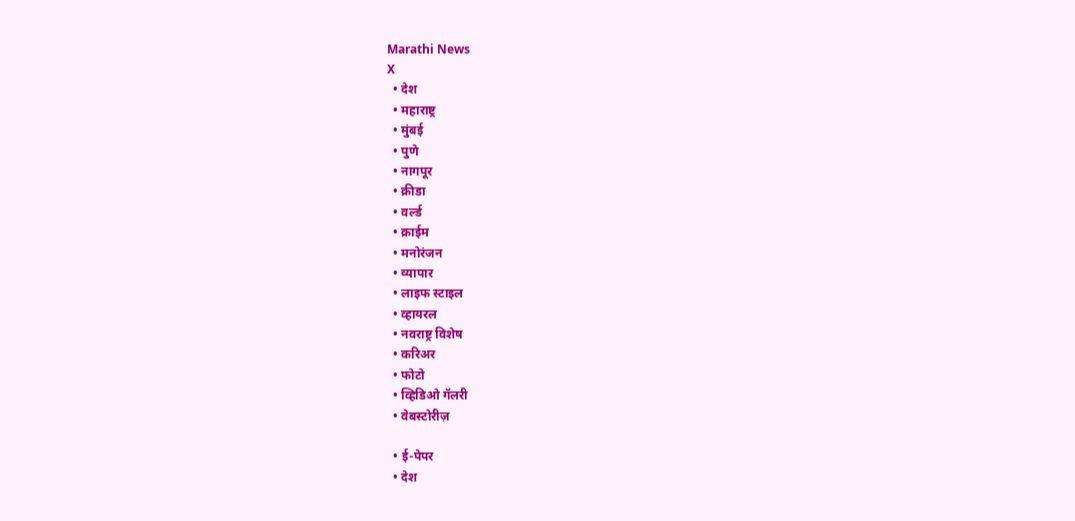Marathi News
X
  • देश
  • महाराष्ट्र
  • मुंबई
  • पुणे
  • नागपूर
  • क्रीडा
  • वर्ल्ड
  • क्राईम
  • मनोरंजन
  • व्यापार
  • लाइफ स्टाइल
  • व्हायरल
  • नवराष्ट्र विशेष
  • करिअर
  • फोटो
  • व्हिडिओ गॅलरी
  • वेबस्टोरीज़

  • ई-पेपर
  • देश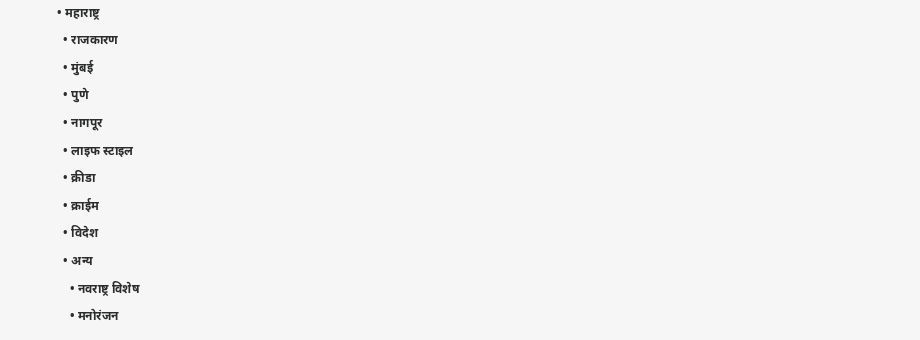• महाराष्ट्र
  • राजकारण
  • मुंबई
  • पुणे
  • नागपूर
  • लाइफ स्टाइल
  • क्रीडा
  • क्राईम
  • विदेश
  • अन्य
    • नवराष्ट्र विशेष
    • मनोरंजन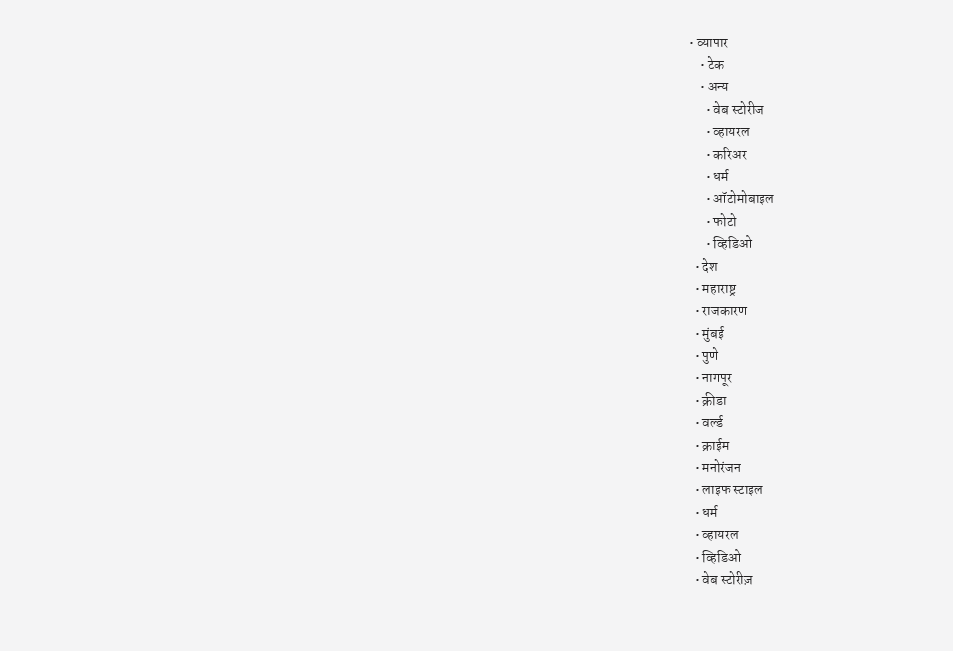• व्यापार
    • टेक
    • अन्य
      • वेब स्टोरीज
      • व्हायरल
      • करिअर
      • धर्म
      • ऑटोमोबाइल
      • फोटो
      • व्हिडिओ
  • देश
  • महाराष्ट्र
  • राजकारण
  • मुंबई
  • पुणे
  • नागपूर
  • क्रीडा
  • वर्ल्ड
  • क्राईम
  • मनोरंजन
  • लाइफ स्टाइल
  • धर्म
  • व्हायरल
  • व्हिडिओ
  • वेब स्टोरीज़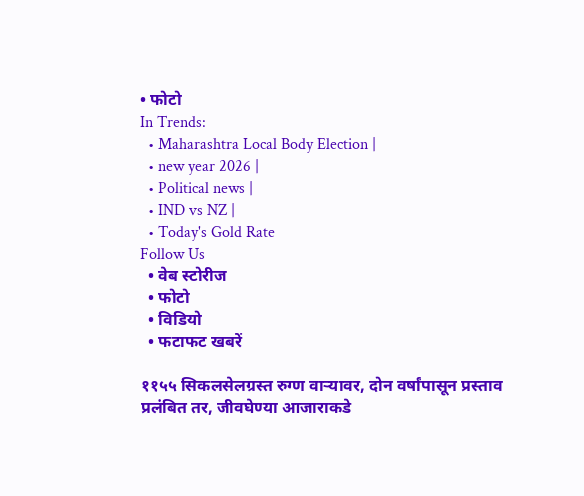• फोटो
In Trends:
  • Maharashtra Local Body Election |
  • new year 2026 |
  • Political news |
  • IND vs NZ |
  • Today's Gold Rate
Follow Us
  • वेब स्टोरीज
  • फोटो
  • विडियो
  • फटाफट खबरें

११५५ सिकलसेलग्रस्त रुग्ण वाऱ्यावर, दोन वर्षांपासून प्रस्ताव प्रलंबित तर, जीवघेण्या आजाराकडे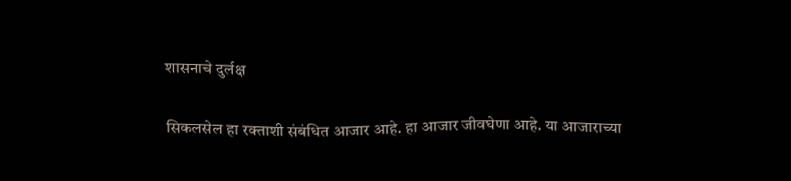शासनाचे दुर्लक्ष

सिकलसेल हा रक्ताशी संबंधित आजार आहे. हा आजार जीवघेणा आहे. या आजाराच्या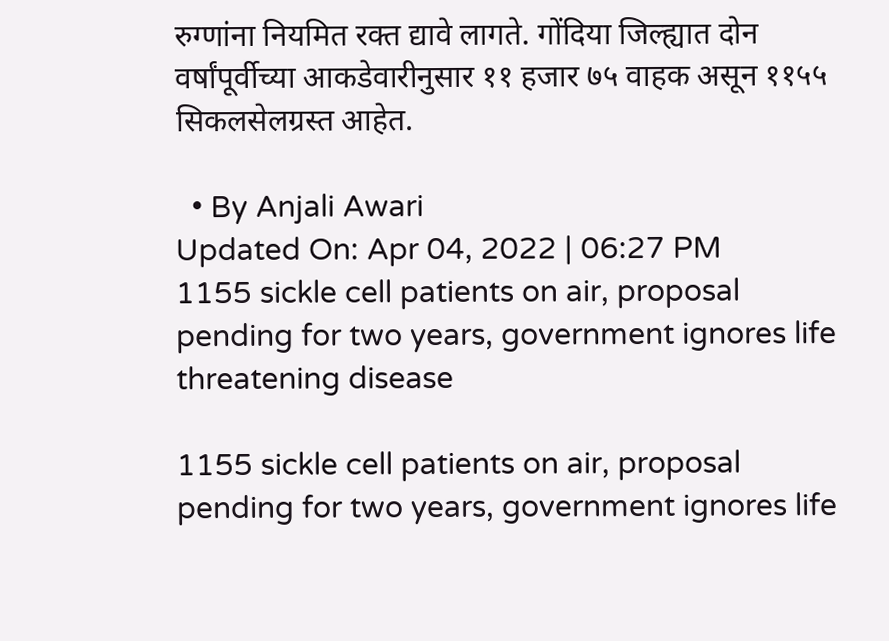रुग्णांना नियमित रक्त द्यावे लागते. गोंदिया जिल्ह्यात दोन वर्षांपूर्वीच्या आकडेवारीनुसार ११ हजार ७५ वाहक असून ११५५ सिकलसेलग्रस्त आहेत.

  • By Anjali Awari
Updated On: Apr 04, 2022 | 06:27 PM
1155 sickle cell patients on air, proposal pending for two years, government ignores life threatening disease

1155 sickle cell patients on air, proposal pending for two years, government ignores life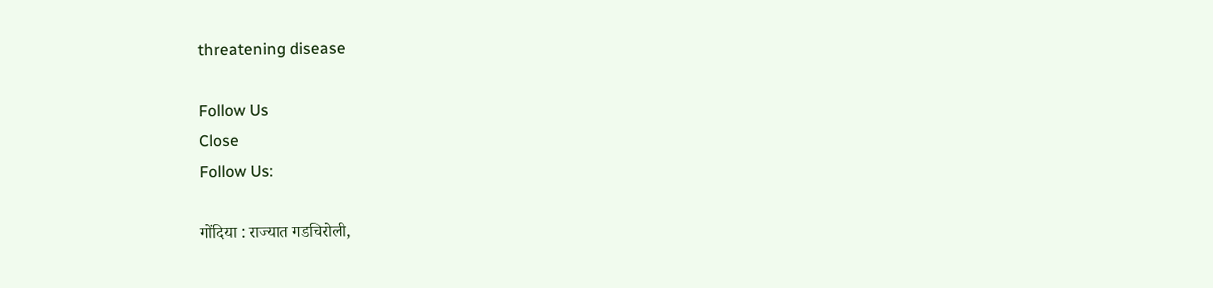threatening disease

Follow Us
Close
Follow Us:

गोंदिया : राज्यात गडचिरोली,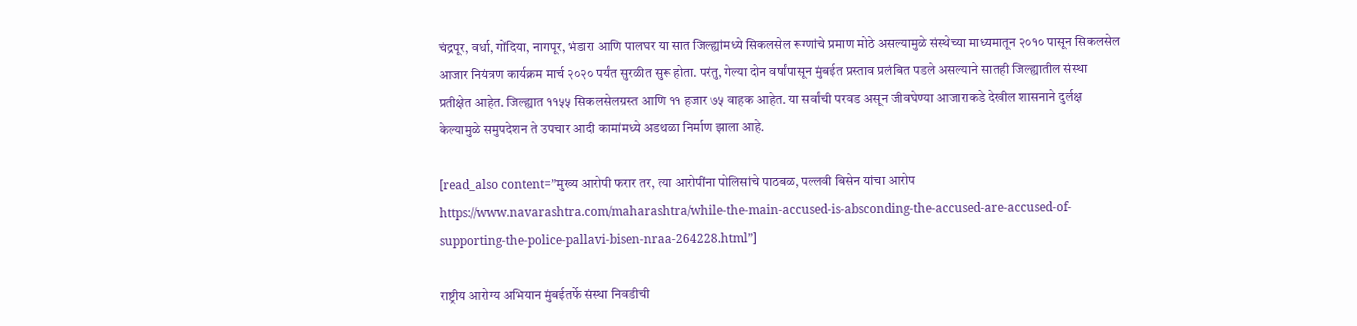चंद्रपूर, वर्धा, गोंदिया, नागपूर, भंडारा आणि पालघर या सात जिल्ह्यांमध्ये सिकलसेल रूग्णांचे प्रमाण मोठे असल्यामुळे संस्थेच्या माध्यमातून २०१० पासून सिकलसेल आजार नियंत्रण कार्यक्रम मार्च २०२० पर्यंत सुरळीत सुरू होता. परंतु, गेल्या दोन वर्षांपासून मुंबईत प्रस्ताव प्रलंबित पडले असल्याने सातही जिल्ह्यातील संस्था प्रतीक्षेत आहेत. जिल्ह्यात ११५५ सिकलसेलग्रस्त आणि ११ हजार ७५ वाहक आहेत. या सर्वांची परवड असून जीवघेण्या आजाराकडे देखील शासनाने दुर्लक्ष केल्यामुळे समुपदेशन ते उपचार आदी कामांमध्ये अडथळा निर्माण झाला आहे.

[read_also content=”मुख्य आरोपी फरार तर, त्या आरोपींना पोलिसांचे पाठबळ, पल्लवी बिसेन यांचा आरोप https://www.navarashtra.com/maharashtra/while-the-main-accused-is-absconding-the-accused-are-accused-of-supporting-the-police-pallavi-bisen-nraa-264228.html”]

राष्ट्रीय आरोग्य अभियान मुंबईतर्फे संस्था निवडीची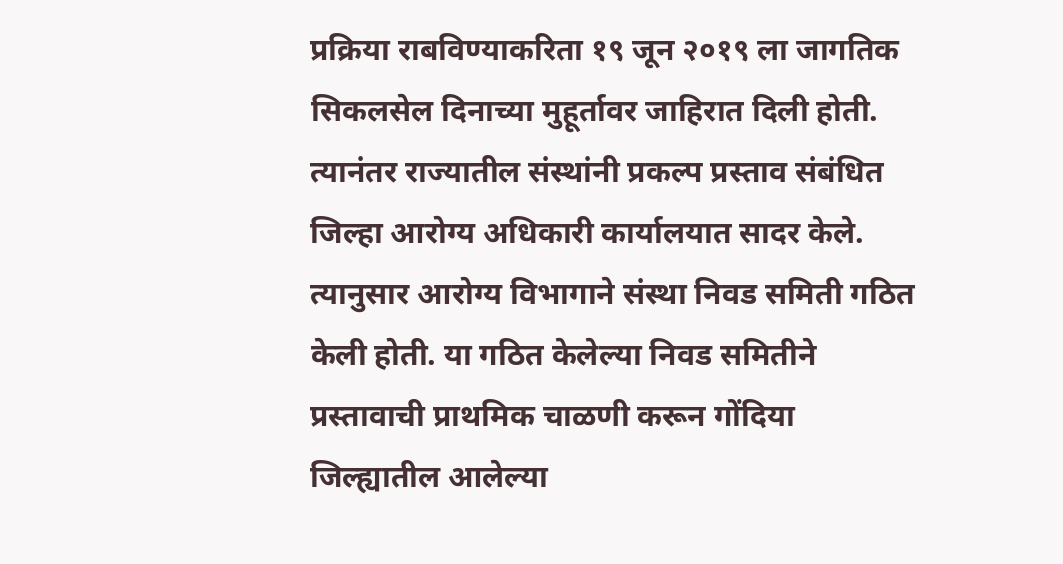प्रक्रिया राबविण्याकरिता १९ जून २०१९ ला जागतिक सिकलसेल दिनाच्या मुहूर्तावर जाहिरात दिली होती. त्यानंतर राज्यातील संस्थांनी प्रकल्प प्रस्ताव संबंधित जिल्हा आरोग्य अधिकारी कार्यालयात सादर केले. त्यानुसार आरोग्य विभागाने संस्था निवड समिती गठित केली होती. या गठित केलेल्या निवड समितीने प्रस्तावाची प्राथमिक चाळणी करून गोंदिया जिल्ह्यातील आलेल्या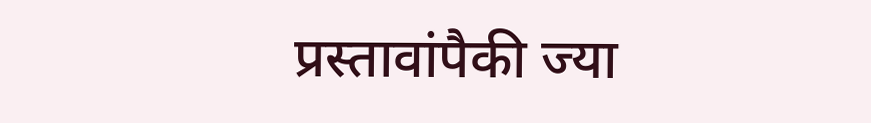प्रस्तावांपैकी ज्या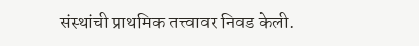संस्थांची प्राथमिक तत्त्वावर निवड केली.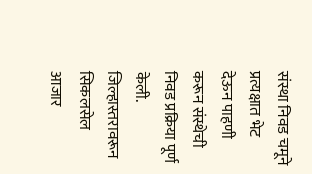संस्था निवड चमूने प्रत्यक्षात भेट देऊन पाहणी करून संस्थेची निवड प्रक्रिया पूर्ण केली. जिल्हास्तरावरून सिकलसेल आजार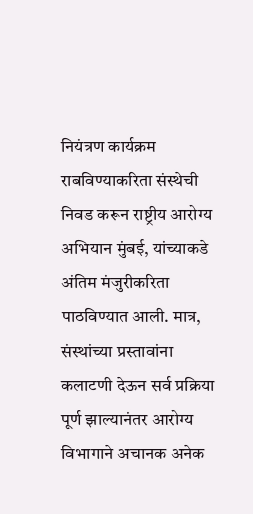नियंत्रण कार्यक्रम राबविण्याकरिता संस्थेची निवड करून राष्ट्रीय आरोग्य अभियान मुंबई, यांच्याकडे अंतिम मंजुरीकरिता पाठविण्यात आली. मात्र, संस्थांच्या प्रस्तावांना कलाटणी देऊन सर्व प्रक्रिया पूर्ण झाल्यानंतर आरोग्य विभागाने अचानक अनेक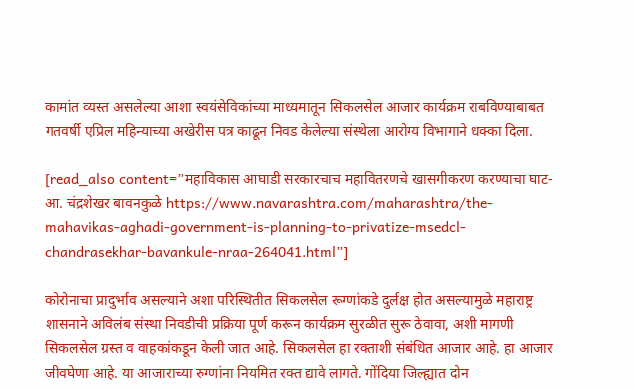कामांत व्यस्त असलेल्या आशा स्वयंसेविकांच्या माध्यमातून सिकलसेल आजार कार्यक्रम राबविण्याबाबत गतवर्षी एप्रिल महिन्याच्या अखेरीस पत्र काढून निवड केलेल्या संस्थेला आरोग्य विभागाने धक्का दिला.

[read_also content=”महाविकास आघाडी सरकारचाच महावितरणचे खासगीकरण करण्याचा घाट- आ. चंद्रशेखर बावनकुळे https://www.navarashtra.com/maharashtra/the-mahavikas-aghadi-government-is-planning-to-privatize-msedcl-chandrasekhar-bavankule-nraa-264041.html”]

कोरोनाचा प्रादुर्भाव असल्याने अशा परिस्थितीत सिकलसेल रूग्णांकडे दुर्लक्ष होत असल्यामुळे महाराष्ट्र शासनाने अविलंब संस्था निवडीची प्रक्रिया पूर्ण करून कार्यक्रम सुरळीत सुरू ठेवावा, अशी मागणी सिकलसेल ग्रस्त व वाहकांकडून केली जात आहे. सिकलसेल हा रक्ताशी संबंधित आजार आहे. हा आजार जीवघेणा आहे. या आजाराच्या रुग्णांना नियमित रक्त द्यावे लागते. गोंदिया जिल्ह्यात दोन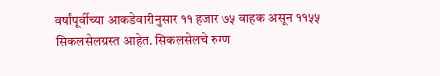वर्षांपूर्वीच्या आकडेवारीनुसार ११ हजार ७५ वाहक असून ११५५ सिकलसेलग्रस्त आहेत. सिकलसेलचे रुग्ण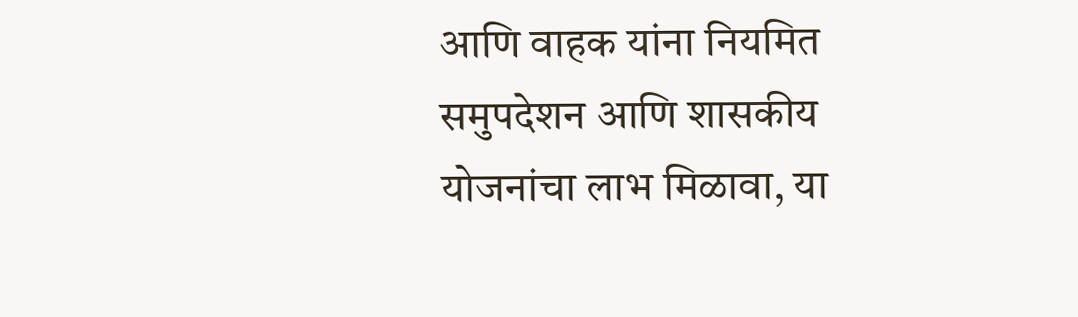आणि वाहक यांना नियमित समुपदेशन आणि शासकीय योजनांचा लाभ मिळावा, या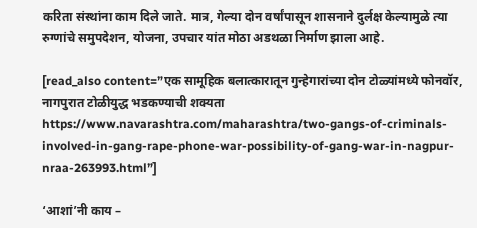करिता संस्थांना काम दिले जाते. मात्र, गेल्या दोन वर्षांपासून शासनाने दुर्लक्ष केल्यामुळे त्या रुग्णांचे समुपदेशन, योजना, उपचार यांत मोठा अडथळा निर्माण झाला आहे.

[read_also content=”एक सामूहिक बलात्कारातून गुन्हेगारांच्या दोन टोळ्यांमध्ये फोनवॉर, नागपुरात टोळीयुद्ध भडकण्याची शक्यता https://www.navarashtra.com/maharashtra/two-gangs-of-criminals-involved-in-gang-rape-phone-war-possibility-of-gang-war-in-nagpur-nraa-263993.html”]

‘आशां’नी काय –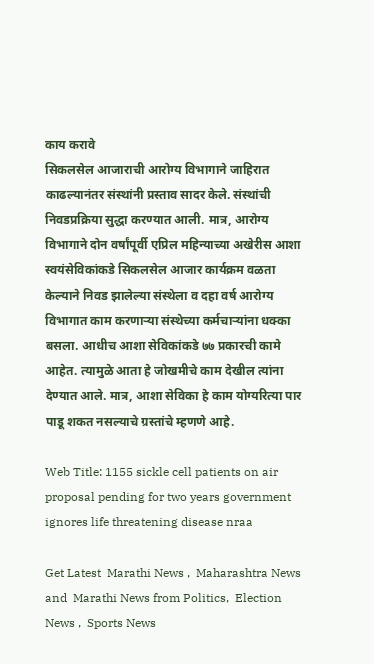काय करावे
सिकलसेल आजाराची आरोग्य विभागाने जाहिरात काढल्यानंतर संस्थांनी प्रस्ताव सादर केले. संस्थांची निवडप्रक्रिया सुद्धा करण्यात आली. मात्र, आरोग्य विभागाने दोन वर्षांपूर्वी एप्रिल महिन्याच्या अखेरीस आशा स्वयंसेविकांकडे सिकलसेल आजार कार्यक्रम वळता केल्याने निवड झालेल्या संस्थेला व दहा वर्ष आरोग्य विभागात काम करणाऱ्या संस्थेच्या कर्मचाऱ्यांना धक्का बसला. आधीच आशा सेविकांकडे ७७ प्रकारची कामे आहेत. त्यामुळे आता हे जोखमीचे काम देखील त्यांना देण्यात आले. मात्र, आशा सेविका हे काम योग्यरित्या पार पाडू शकत नसल्याचे ग्रस्तांचे म्हणणे आहे.

Web Title: 1155 sickle cell patients on air proposal pending for two years government ignores life threatening disease nraa

Get Latest  Marathi News ,  Maharashtra News and  Marathi News from Politics,  Election News ,  Sports News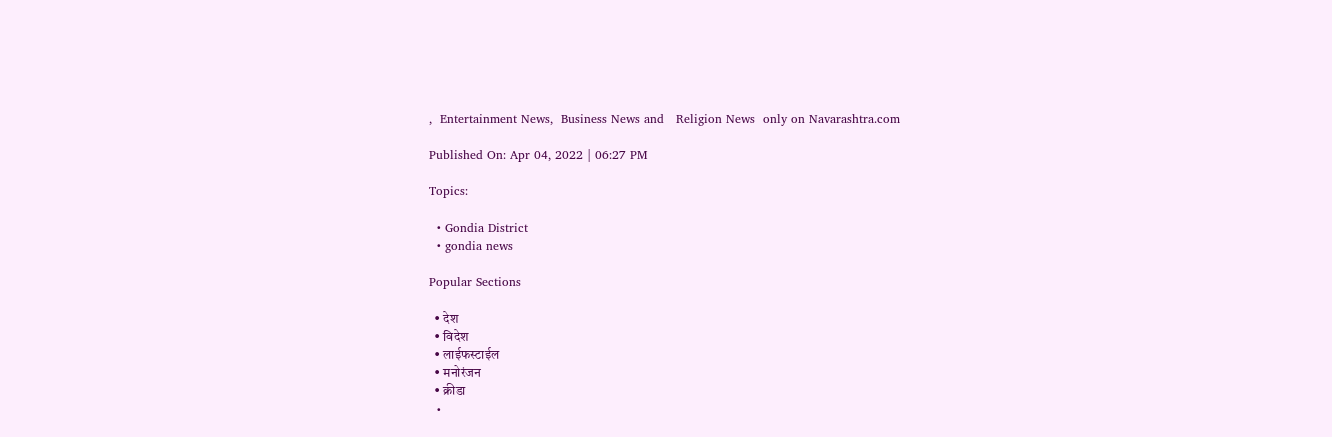,  Entertainment News,  Business News and   Religion News  only on Navarashtra.com

Published On: Apr 04, 2022 | 06:27 PM

Topics:

  • Gondia District
  • gondia news

Popular Sections

  • देश
  • विदेश
  • लाईफस्टाईल
  • मनोरंजन
  • क्रीडा
  •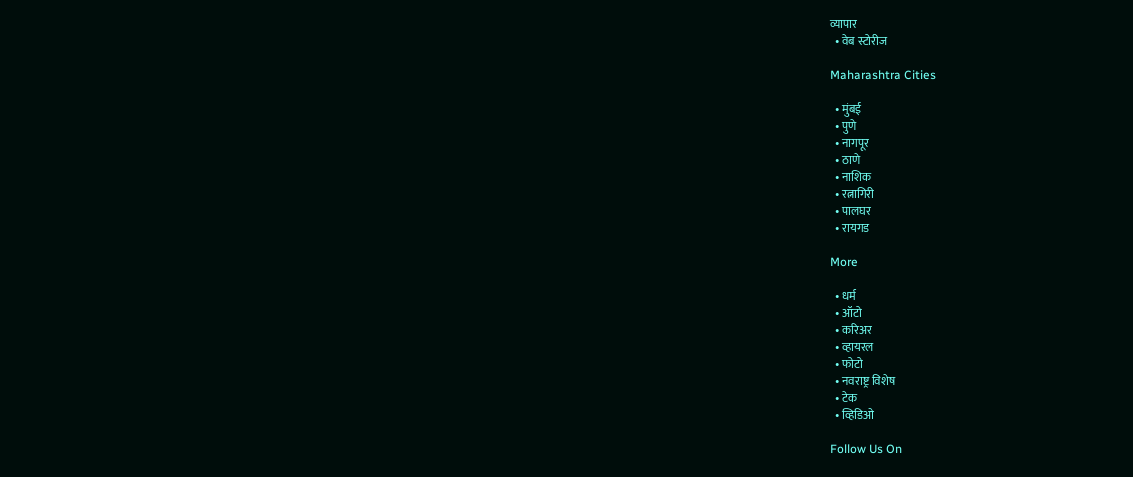व्यापार
  • वेब स्टोरीज

Maharashtra Cities

  • मुंबई
  • पुणे
  • नागपूर
  • ठाणे
  • नाशिक
  • रत्नागिरी
  • पालघर
  • रायगड

More

  • धर्म
  • ऑटो
  • करिअर
  • व्हायरल
  • फोटो
  • नवराष्ट्र विशेष
  • टेक
  • व्हिडिओ

Follow Us On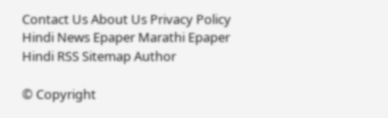Contact Us About Us Privacy Policy
Hindi News Epaper Marathi Epaper Hindi RSS Sitemap Author

© Copyright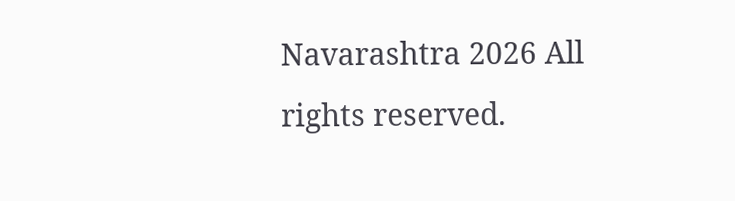Navarashtra 2026 All rights reserved.